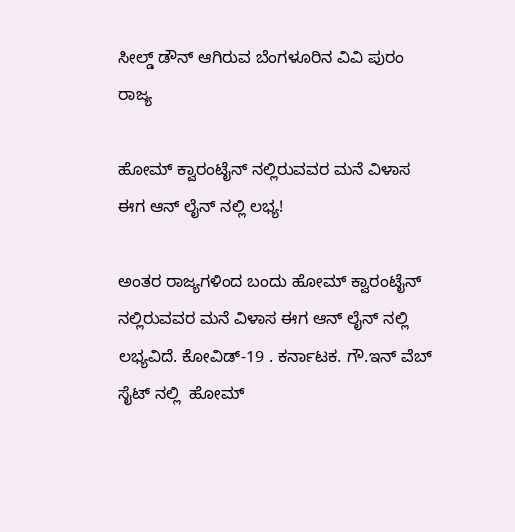ಸೀಲ್ಡ್ ಡೌನ್ ಆಗಿರುವ ಬೆಂಗಳೂರಿನ ವಿವಿ ಪುರಂ
ರಾಜ್ಯ

ಹೋಮ್ ಕ್ವಾರಂಟೈನ್ ನಲ್ಲಿರುವವರ ಮನೆ ವಿಳಾಸ ಈಗ ಆನ್ ಲೈನ್ ನಲ್ಲಿ ಲಭ್ಯ!

ಅಂತರ ರಾಜ್ಯಗಳಿಂದ ಬಂದು ಹೋಮ್ ಕ್ವಾರಂಟೈನ್ ನಲ್ಲಿರುವವರ ಮನೆ ವಿಳಾಸ ಈಗ ಆನ್ ಲೈನ್ ನಲ್ಲಿ ಲಭ್ಯವಿದೆ. ಕೋವಿಡ್-19 . ಕರ್ನಾಟಕ. ಗೌ.ಇನ್ ವೆಬ್ ಸೈಟ್ ನಲ್ಲಿ  ಹೋಮ್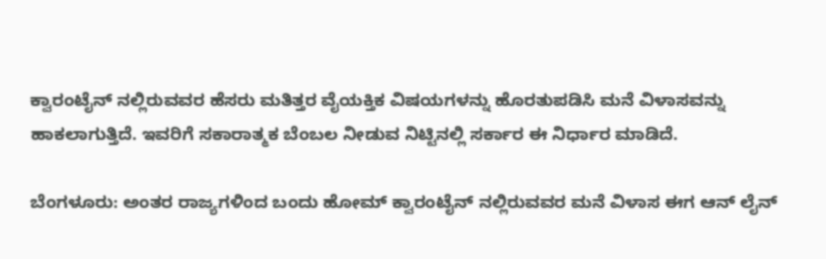ಕ್ವಾರಂಟೈನ್ ನಲ್ಲಿರುವವರ ಹೆಸರು ಮತಿತ್ತರ ವೈಯಕ್ತಿಕ ವಿಷಯಗಳನ್ನು ಹೊರತುಪಡಿಸಿ ಮನೆ ವಿಳಾಸವನ್ನು ಹಾಕಲಾಗುತ್ತಿದೆ. ಇವರಿಗೆ ಸಕಾರಾತ್ಮಕ ಬೆಂಬಲ ನೀಡುವ ನಿಟ್ಟಿನಲ್ಲಿ ಸರ್ಕಾರ ಈ ನಿರ್ಧಾರ ಮಾಡಿದೆ.

ಬೆಂಗಳೂರು: ಅಂತರ ರಾಜ್ಯಗಳಿಂದ ಬಂದು ಹೋಮ್ ಕ್ವಾರಂಟೈನ್ ನಲ್ಲಿರುವವರ ಮನೆ ವಿಳಾಸ ಈಗ ಆನ್ ಲೈನ್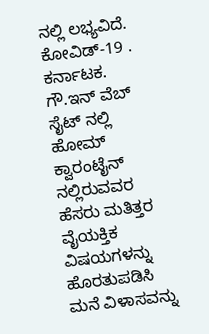ನಲ್ಲಿ ಲಭ್ಯವಿದೆ. ಕೋವಿಡ್-19 . ಕರ್ನಾಟಕ. ಗೌ.ಇನ್ ವೆಬ್ ಸೈಟ್ ನಲ್ಲಿ  ಹೋಮ್ ಕ್ವಾರಂಟೈನ್ ನಲ್ಲಿರುವವರ ಹೆಸರು ಮತಿತ್ತರ ವೈಯಕ್ತಿಕ ವಿಷಯಗಳನ್ನು ಹೊರತುಪಡಿಸಿ ಮನೆ ವಿಳಾಸವನ್ನು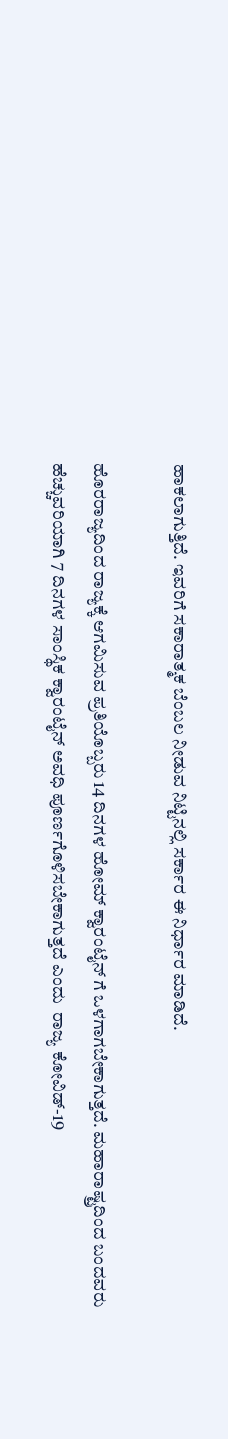ಹಾಕಲಾಗುತ್ತಿದೆ. ಇವರಿಗೆ ಸಕಾರಾತ್ಮಕ ಬೆಂಬಲ ನೀಡುವ ನಿಟ್ಟಿನಲ್ಲಿ ಸರ್ಕಾರ ಈ ನಿರ್ಧಾರ ಮಾಡಿದೆ.

ಹೊರರಾಜ್ಯದಿಂದ ರಾಜ್ಯಕ್ಕೆ ಆಗಮಿಸುವ ಪ್ರತಿಯೊಬ್ಬರು 14 ದಿನಗಳ ಹೋಮ್ ಕ್ವಾರಂಟೈನ್ ಗೆ ಒಳಗಾಗಬೇಕಾಗುತ್ತದೆ. ಮಹಾರಾಷ್ಟ್ರದಿಂದ ಬಂದವರು ಹೆಚ್ಚುವರಿಯಾಗಿ 7 ದಿನಗಳ ಸಾಂಸ್ಥಿಕ ಕ್ವಾರಂಟೈನ್ ಅವಧಿ ಪೂರ್ಣಗೊಳಿಸಬೇಕಾಗುತ್ತದೆ ಎಂದು  ರಾಜ್ಯ ಕೋವಿಡ್-19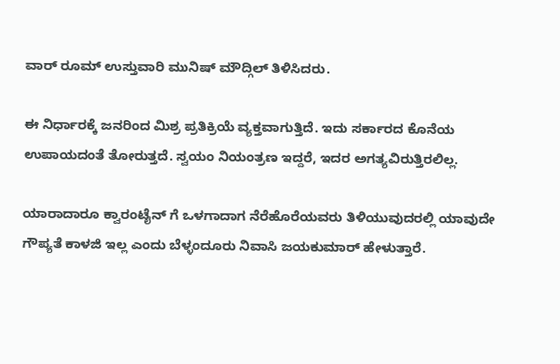ವಾರ್ ರೂಮ್ ಉಸ್ತುವಾರಿ ಮುನಿಷ್ ಮೌದ್ಗಿಲ್ ತಿಳಿಸಿದರು.

ಈ ನಿರ್ಧಾರಕ್ಕೆ ಜನರಿಂದ ಮಿಶ್ರ ಪ್ರತಿಕ್ರಿಯೆ ವ್ಯಕ್ತವಾಗುತ್ತಿದೆ. ಇದು ಸರ್ಕಾರದ ಕೊನೆಯ ಉಪಾಯದಂತೆ ತೋರುತ್ತದೆ. ಸ್ವಯಂ ನಿಯಂತ್ರಣ ಇದ್ದರೆ, ಇದರ ಅಗತ್ಯವಿರುತ್ತಿರಲಿಲ್ಲ.

ಯಾರಾದಾರೂ ಕ್ವಾರಂಟೈನ್ ಗೆ ಒಳಗಾದಾಗ ನೆರೆಹೊರೆಯವರು ತಿಳಿಯುವುದರಲ್ಲಿ ಯಾವುದೇ ಗೌಪ್ಯತೆ ಕಾಳಜಿ ಇಲ್ಲ ಎಂದು ಬೆಳ್ಳಂದೂರು ನಿವಾಸಿ ಜಯಕುಮಾರ್ ಹೇಳುತ್ತಾರೆ.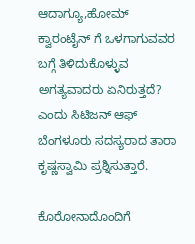ಆದಾಗ್ಯೂ,ಹೋಮ್ ಕ್ವಾರಂಟೈನ್ ಗೆ ಒಳಗಾಗುವವರ ಬಗ್ಗೆ ತಿಳಿದುಕೊಳ್ಳುವ ಅಗತ್ಯವಾದರು ಏನಿರುತ್ತದೆ? ಎಂದು ಸಿಟಿಜನ್ ಆಫ್ ಬೆಂಗಳೂರು ಸದಸ್ಯರಾದ ತಾರಾ ಕೃಷ್ಣಸ್ವಾಮಿ ಪ್ರಶ್ನಿಸುತ್ತಾರೆ.

ಕೊರೋನಾದೊಂದಿಗೆ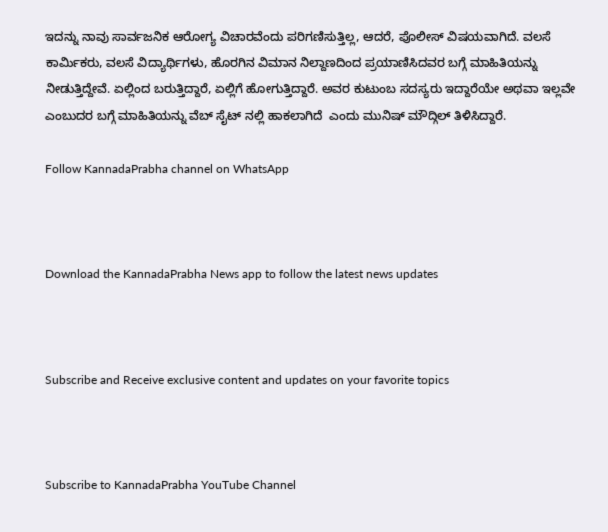ಇದನ್ನು ನಾವು ಸಾರ್ವಜನಿಕ ಆರೋಗ್ಯ ವಿಚಾರವೆಂದು ಪರಿಗಣಿಸುತ್ತಿಲ್ಲ, ಆದರೆ, ಪೊಲೀಸ್ ವಿಷಯವಾಗಿದೆ. ವಲಸೆ ಕಾರ್ಮಿಕರು, ವಲಸೆ ವಿದ್ಯಾರ್ಥಿಗಳು, ಹೊರಗಿನ ವಿಮಾನ ನಿಲ್ದಾಣದಿಂದ ಪ್ರಯಾಣಿಸಿದವರ ಬಗ್ಗೆ ಮಾಹಿತಿಯನ್ನು ನೀಡುತ್ತಿದ್ದೇವೆ. ಏಲ್ಲಿಂದ ಬರುತ್ತಿದ್ದಾರೆ, ಏಲ್ಲಿಗೆ ಹೋಗುತ್ತಿದ್ದಾರೆ. ಅವರ ಕುಟುಂಬ ಸದಸ್ಯರು ಇದ್ದಾರೆಯೇ ಅಥವಾ ಇಲ್ಲವೇ ಎಂಬುದರ ಬಗ್ಗೆ ಮಾಹಿತಿಯನ್ನು ವೆಬ್ ಸೈಟ್ ನಲ್ಲಿ ಹಾಕಲಾಗಿದೆ  ಎಂದು ಮುನಿಷ್ ಮೌದ್ಗಿಲ್ ತಿಳಿಸಿದ್ದಾರೆ.

Follow KannadaPrabha channel on WhatsApp



Download the KannadaPrabha News app to follow the latest news updates



Subscribe and Receive exclusive content and updates on your favorite topics



Subscribe to KannadaPrabha YouTube Channel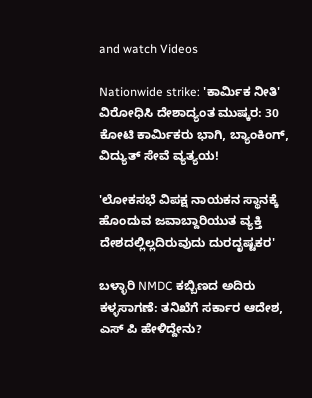and watch Videos

Nationwide strike: 'ಕಾರ್ಮಿಕ ನೀತಿ' ವಿರೋಧಿಸಿ ದೇಶಾದ್ಯಂತ ಮುಷ್ಕರ: 30 ಕೋಟಿ ಕಾರ್ಮಿಕರು ಭಾಗಿ, ಬ್ಯಾಂಕಿಂಗ್, ವಿದ್ಯುತ್ ಸೇವೆ ವ್ಯತ್ಯಯ!

'ಲೋಕಸಭೆ ವಿಪಕ್ಷ ನಾಯಕನ ಸ್ಥಾನಕ್ಕೆ ಹೊಂದುವ ಜವಾಬ್ದಾರಿಯುತ ವ್ಯಕ್ತಿ ದೇಶದಲ್ಲಿಲ್ಲದಿರುವುದು ದುರದೃಷ್ಟಕರ'

ಬಳ್ಳಾರಿ NMDC ಕಬ್ಬಿಣದ ಅದಿರು ಕಳ್ಳಸಾಗಣೆ: ತನಿಖೆಗೆ ಸರ್ಕಾರ ಆದೇಶ, ಎಸ್ ಪಿ ಹೇಳಿದ್ದೇನು?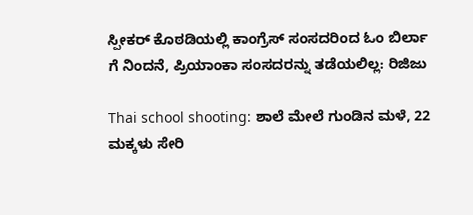ಸ್ಪೀಕರ್ ಕೊಠಡಿಯಲ್ಲಿ ಕಾಂಗ್ರೆಸ್ ಸಂಸದರಿಂದ ಓಂ ಬಿರ್ಲಾ ಗೆ ನಿಂದನೆ, ಪ್ರಿಯಾಂಕಾ ಸಂಸದರನ್ನು ತಡೆಯಲಿಲ್ಲ: ರಿಜಿಜು

Thai school shooting: ಶಾಲೆ ಮೇಲೆ ಗುಂಡಿನ ಮಳೆ, 22 ಮಕ್ಕಳು ಸೇರಿ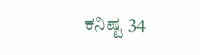ಕನಿಷ್ಟ 34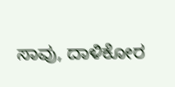ಸಾವು, ದಾಳಿಕೋರ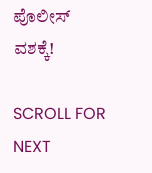ಪೊಲೀಸ್ ವಶಕ್ಕೆ!

SCROLL FOR NEXT